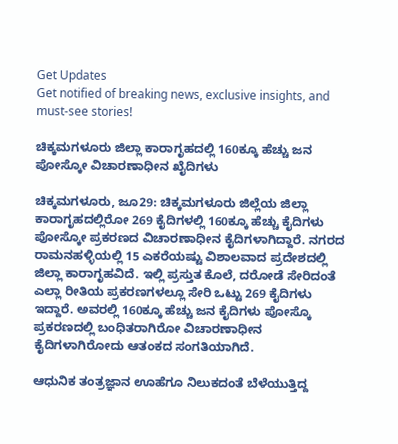Get Updates
Get notified of breaking news, exclusive insights, and must-see stories!

ಚಿಕ್ಕಮಗಳೂರು ಜಿಲ್ಲಾ ಕಾರಾಗೃಹದಲ್ಲಿ 160ಕ್ಕೂ ಹೆಚ್ಚು ಜನ ಪೋಸ್ಕೋ ವಿಚಾರಣಾಧೀನ ಖೈದಿಗಳು

ಚಿಕ್ಕಮಗಳೂರು, ಜೂ29: ಚಿಕ್ಕಮಗಳೂರು ಜಿಲ್ಲೆಯ ಜಿಲ್ಲಾ ಕಾರಾಗೃಹದಲ್ಲಿರೋ 269 ಕೈದಿಗಳಲ್ಲಿ 160ಕ್ಕೂ ಹೆಚ್ಚು ಕೈದಿಗಳು ಪೋಸ್ಕೋ ಪ್ರಕರಣದ ವಿಚಾರಣಾಧೀನ ಕೈದಿಗಳಾಗಿದ್ದಾರೆ. ನಗರದ ರಾಮನಹಳ್ಳಿಯಲ್ಲಿ 15 ಎಕರೆಯಷ್ಟು ವಿಶಾಲವಾದ ಪ್ರದೇಶದಲ್ಲಿ ಜಿಲ್ಲಾ ಕಾರಾಗೃಹವಿದೆ. ಇಲ್ಲಿ ಪ್ರಸ್ತುತ ಕೊಲೆ, ದರೋಡೆ ಸೇರಿದಂತೆ ಎಲ್ಲಾ ರೀತಿಯ ಪ್ರಕರಣಗಳಲ್ಲೂ ಸೇರಿ ಒಟ್ಟು 269 ಕೈದಿಗಳು ಇದ್ದಾರೆ. ಅವರಲ್ಲಿ 160ಕ್ಕೂ ಹೆಚ್ಚು ಜನ ಕೈದಿಗಳು ಪೋಸ್ಕೊ ಪ್ರಕರಣದಲ್ಲಿ ಬಂಧಿತರಾಗಿರೋ ವಿಚಾರಣಾಧೀನ ಕೈದಿಗಳಾಗಿರೋದು ಆತಂಕದ ಸಂಗತಿಯಾಗಿದೆ.

ಆಧುನಿಕ ತಂತ್ರಜ್ಞಾನ ಊಹೆಗೂ ನಿಲುಕದಂತೆ ಬೆಳೆಯುತ್ತಿದ್ದ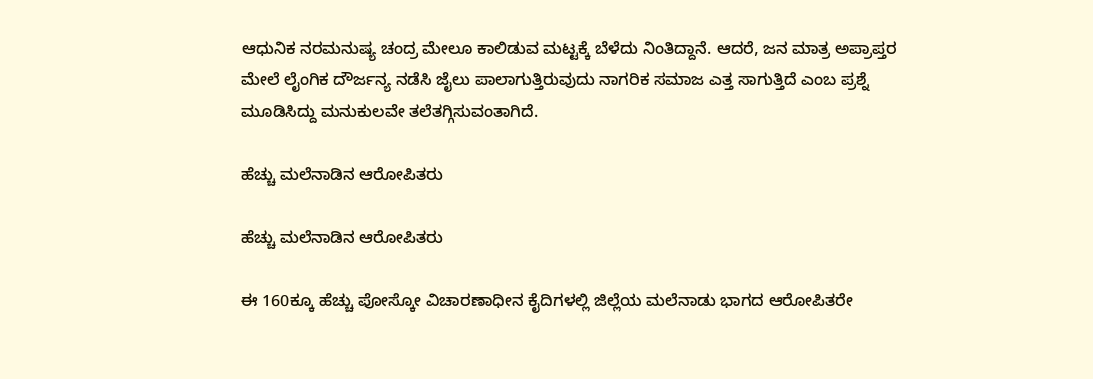ಆಧುನಿಕ ನರಮನುಷ್ಯ ಚಂದ್ರ ಮೇಲೂ ಕಾಲಿಡುವ ಮಟ್ಟಕ್ಕೆ ಬೆಳೆದು ನಿಂತಿದ್ದಾನೆ. ಆದರೆ, ಜನ ಮಾತ್ರ ಅಪ್ರಾಪ್ತರ ಮೇಲೆ ಲೈಂಗಿಕ ದೌರ್ಜನ್ಯ ನಡೆಸಿ ಜೈಲು ಪಾಲಾಗುತ್ತಿರುವುದು ನಾಗರಿಕ ಸಮಾಜ ಎತ್ತ ಸಾಗುತ್ತಿದೆ ಎಂಬ ಪ್ರಶ್ನೆ ಮೂಡಿಸಿದ್ದು ಮನುಕುಲವೇ ತಲೆತಗ್ಗಿಸುವಂತಾಗಿದೆ.

ಹೆಚ್ಚು ಮಲೆನಾಡಿನ ಆರೋಪಿತರು

ಹೆಚ್ಚು ಮಲೆನಾಡಿನ ಆರೋಪಿತರು

ಈ 160ಕ್ಕೂ ಹೆಚ್ಚು ಪೋಸ್ಕೋ ವಿಚಾರಣಾಧೀನ ಕೈದಿಗಳಲ್ಲಿ ಜಿಲ್ಲೆಯ ಮಲೆನಾಡು ಭಾಗದ ಆರೋಪಿತರೇ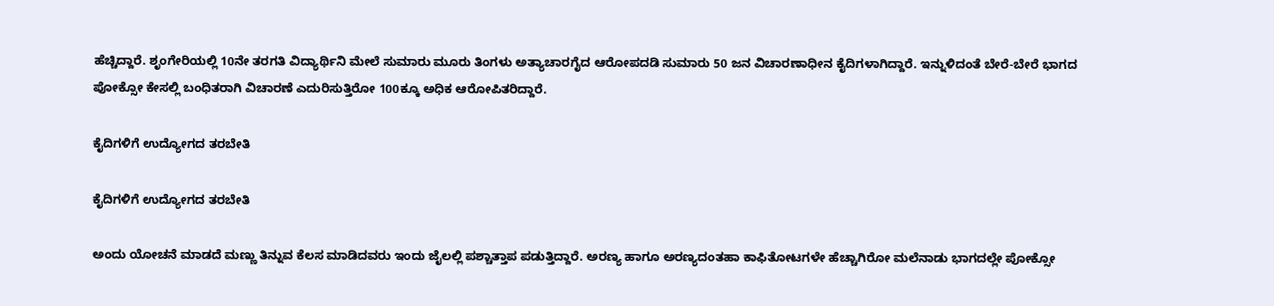ಹೆಚ್ಚಿದ್ದಾರೆ. ಶೃಂಗೇರಿಯಲ್ಲಿ 10ನೇ ತರಗತಿ ವಿದ್ಯಾರ್ಥಿನಿ ಮೇಲೆ ಸುಮಾರು ಮೂರು ತಿಂಗಳು ಅತ್ಯಾಚಾರಗೈದ ಆರೋಪದಡಿ ಸುಮಾರು 50 ಜನ ವಿಚಾರಣಾಧೀನ ಕೈದಿಗಳಾಗಿದ್ದಾರೆ. ಇನ್ನುಳಿದಂತೆ ಬೇರೆ-ಬೇರೆ ಭಾಗದ ಪೋಕ್ಸೋ ಕೇಸಲ್ಲಿ ಬಂಧಿತರಾಗಿ ವಿಚಾರಣೆ ಎದುರಿಸುತ್ತಿರೋ 100ಕ್ಕೂ ಅಧಿಕ ಆರೋಪಿತರಿದ್ದಾರೆ.

ಕೈದಿಗಳಿಗೆ ಉದ್ಯೋಗದ ತರಬೇತಿ

ಕೈದಿಗಳಿಗೆ ಉದ್ಯೋಗದ ತರಬೇತಿ

ಅಂದು ಯೋಚನೆ ಮಾಡದೆ ಮಣ್ಣು ತಿನ್ನುವ ಕೆಲಸ ಮಾಡಿದವರು ಇಂದು ಜೈಲಲ್ಲಿ ಪಶ್ಚಾತ್ತಾಪ ಪಡುತ್ತಿದ್ದಾರೆ. ಅರಣ್ಯ ಹಾಗೂ ಅರಣ್ಯದಂತಹಾ ಕಾಫಿತೋಟಗಳೇ ಹೆಚ್ಚಾಗಿರೋ ಮಲೆನಾಡು ಭಾಗದಲ್ಲೇ ಪೋಕ್ಸೋ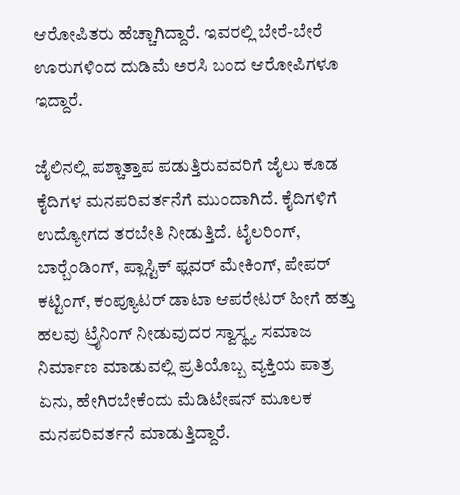ಆರೋಪಿತರು ಹೆಚ್ಚಾಗಿದ್ದಾರೆ. ಇವರಲ್ಲಿ ಬೇರೆ-ಬೇರೆ ಊರುಗಳಿಂದ ದುಡಿಮೆ ಅರಸಿ ಬಂದ ಆರೋಪಿಗಳೂ ಇದ್ದಾರೆ.

ಜೈಲಿನಲ್ಲಿ ಪಶ್ಚಾತ್ತಾಪ ಪಡುತ್ತಿರುವವರಿಗೆ ಜೈಲು ಕೂಡ ಕೈದಿಗಳ ಮನಪರಿವರ್ತನೆಗೆ ಮುಂದಾಗಿದೆ. ಕೈದಿಗಳಿಗೆ ಉದ್ಯೋಗದ ತರಬೇತಿ ನೀಡುತ್ತಿದೆ. ಟೈಲರಿಂಗ್, ಬಾರ್‍ಬೆಂಡಿಂಗ್, ಪ್ಲಾಸ್ಟಿಕ್ ಫ್ಲವರ್ ಮೇಕಿಂಗ್, ಪೇಪರ್ ಕಟ್ಟಿಂಗ್, ಕಂಪ್ಯೂಟರ್ ಡಾಟಾ ಆಪರೇಟರ್ ಹೀಗೆ ಹತ್ತು ಹಲವು ಟ್ರೈನಿಂಗ್ ನೀಡುವುದರ ಸ್ವಾಸ್ಥ್ಯ ಸಮಾಜ ನಿರ್ಮಾಣ ಮಾಡುವಲ್ಲಿ ಪ್ರತಿಯೊಬ್ಬ ವ್ಯಕ್ತಿಯ ಪಾತ್ರ ಏನು, ಹೇಗಿರಬೇಕೆಂದು ಮೆಡಿಟೇಷನ್ ಮೂಲಕ ಮನಪರಿವರ್ತನೆ ಮಾಡುತ್ತಿದ್ದಾರೆ.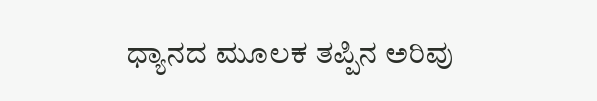ಧ್ಯಾನದ ಮೂಲಕ ತಪ್ಪಿನ ಅರಿವು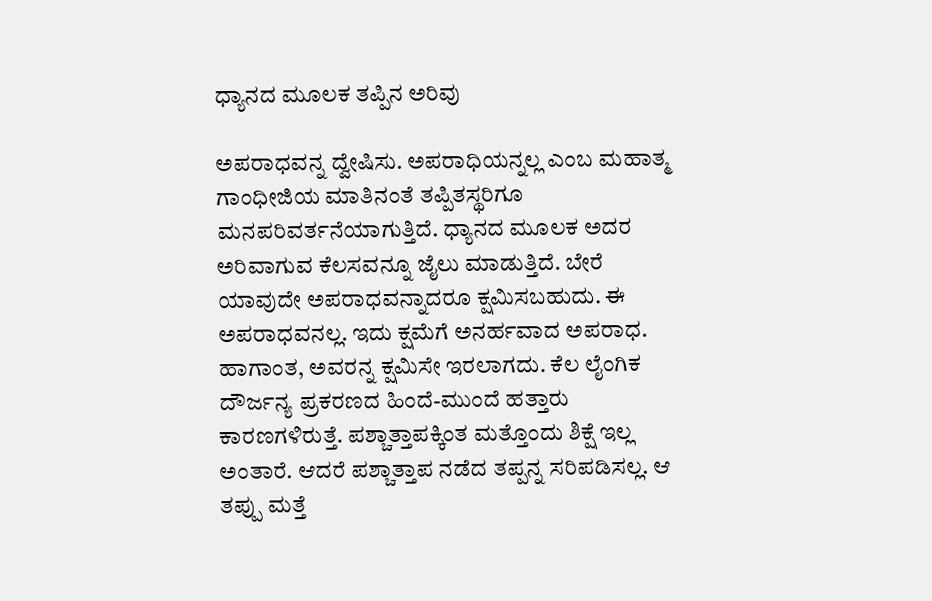ಧ್ಯಾನದ ಮೂಲಕ ತಪ್ಪಿನ ಅರಿವು

ಅಪರಾಧವನ್ನ ದ್ವೇಷಿಸು. ಅಪರಾಧಿಯನ್ನಲ್ಲ ಎಂಬ ಮಹಾತ್ಮ ಗಾಂಧೀಜಿಯ ಮಾತಿನಂತೆ ತಪ್ಪಿತಸ್ಥರಿಗೂ ಮನಪರಿವರ್ತನೆಯಾಗುತ್ತಿದೆ. ಧ್ಯಾನದ ಮೂಲಕ ಅದರ ಅರಿವಾಗುವ ಕೆಲಸವನ್ನೂ ಜೈಲು ಮಾಡುತ್ತಿದೆ. ಬೇರೆ ಯಾವುದೇ ಅಪರಾಧವನ್ನಾದರೂ ಕ್ಷಮಿಸಬಹುದು. ಈ ಅಪರಾಧವನಲ್ಲ. ಇದು ಕ್ಷಮೆಗೆ ಅನರ್ಹವಾದ ಅಪರಾಧ. ಹಾಗಾಂತ, ಅವರನ್ನ ಕ್ಷಮಿಸೇ ಇರಲಾಗದು. ಕೆಲ ಲೈಂಗಿಕ ದೌರ್ಜನ್ಯ ಪ್ರಕರಣದ ಹಿಂದೆ-ಮುಂದೆ ಹತ್ತಾರು ಕಾರಣಗಳಿರುತ್ತೆ. ಪಶ್ಚಾತ್ತಾಪಕ್ಕಿಂತ ಮತ್ತೊಂದು ಶಿಕ್ಷೆ ಇಲ್ಲ ಅಂತಾರೆ. ಆದರೆ ಪಶ್ಚಾತ್ತಾಪ ನಡೆದ ತಪ್ಪನ್ನ ಸರಿಪಡಿಸಲ್ಲ. ಆ ತಪ್ಪು ಮತ್ತೆ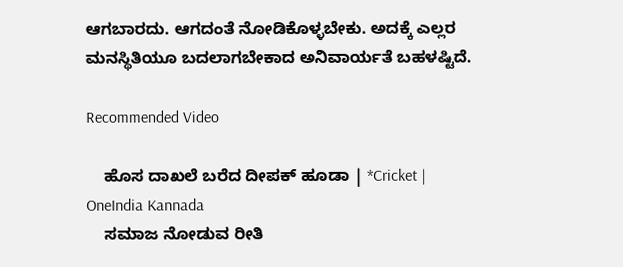ಆಗಬಾರದು. ಆಗದಂತೆ ನೋಡಿಕೊಳ್ಳಬೇಕು. ಅದಕ್ಕೆ ಎಲ್ಲರ ಮನಸ್ಥಿತಿಯೂ ಬದಲಾಗಬೇಕಾದ ಅನಿವಾರ್ಯತೆ ಬಹಳಷ್ಟಿದೆ.

Recommended Video

    ಹೊಸ ದಾಖಲೆ ಬರೆದ ದೀಪಕ್ ಹೂಡಾ | *Cricket | OneIndia Kannada
    ಸಮಾಜ ನೋಡುವ ರೀತಿ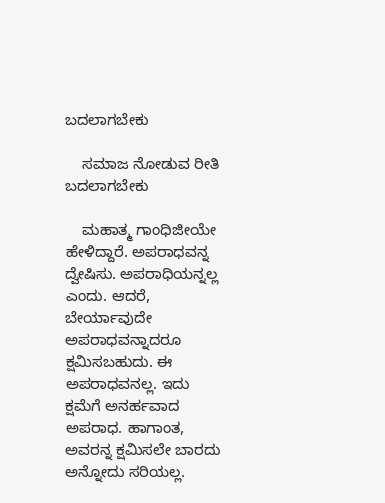ಬದಲಾಗಬೇಕು

    ಸಮಾಜ ನೋಡುವ ರೀತಿ ಬದಲಾಗಬೇಕು

    ಮಹಾತ್ಮ ಗಾಂಧಿಜೀಯೇ ಹೇಳಿದ್ದಾರೆ. ಅಪರಾಧವನ್ನ ದ್ವೇಷಿಸು. ಅಪರಾಧಿಯನ್ನಲ್ಲ ಎಂದು. ಆದರೆ, ಬೇರ್ಯಾವುದೇ ಅಪರಾಧವನ್ನಾದರೂ ಕ್ಷಮಿಸಬಹುದು. ಈ ಅಪರಾಧವನಲ್ಲ. ಇದು ಕ್ಷಮೆಗೆ ಅನರ್ಹವಾದ ಅಪರಾಧ. ಹಾಗಾಂತ, ಅವರನ್ನ ಕ್ಷಮಿಸಲೇ ಬಾರದು ಅನ್ನೋದು ಸರಿಯಲ್ಲ.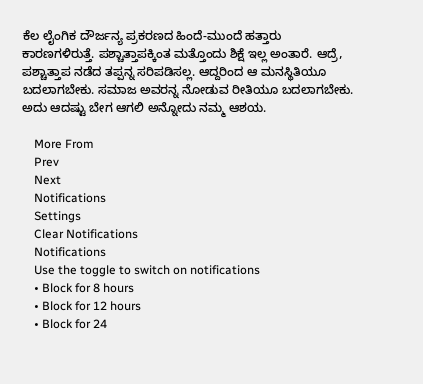ಕೆಲ ಲೈಂಗಿಕ ದೌರ್ಜನ್ಯ ಪ್ರಕರಣದ ಹಿಂದೆ-ಮುಂದೆ ಹತ್ತಾರು ಕಾರಣಗಳಿರುತ್ತೆ. ಪಶ್ಚಾತ್ತಾಪಕ್ಕಿಂತ ಮತ್ತೊಂದು ಶಿಕ್ಷೆ ಇಲ್ಲ ಅಂತಾರೆ. ಆದ್ರೆ, ಪಶ್ಚಾತ್ತಾಪ ನಡೆದ ತಪ್ಪನ್ನ ಸರಿಪಡಿಸಲ್ಲ. ಆದ್ದರಿಂದ ಆ ಮನಸ್ಥಿತಿಯೂ ಬದಲಾಗಬೇಕು. ಸಮಾಜ ಅವರನ್ನ ನೋಡುವ ರೀತಿಯೂ ಬದಲಾಗಬೇಕು. ಅದು ಆದಷ್ಟು ಬೇಗ ಆಗಲಿ ಅನ್ನೋದು ನಮ್ಮ ಆಶಯ.

    More From
    Prev
    Next
    Notifications
    Settings
    Clear Notifications
    Notifications
    Use the toggle to switch on notifications
    • Block for 8 hours
    • Block for 12 hours
    • Block for 24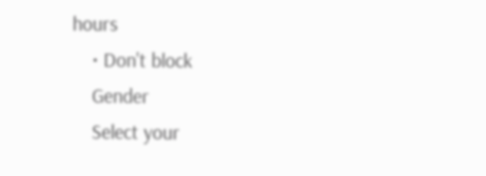hours
    • Don't block
    Gender
    Select your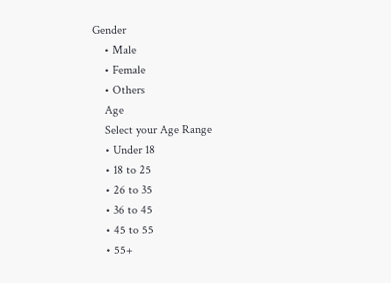Gender
    • Male
    • Female
    • Others
    Age
    Select your Age Range
    • Under 18
    • 18 to 25
    • 26 to 35
    • 36 to 45
    • 45 to 55
    • 55+